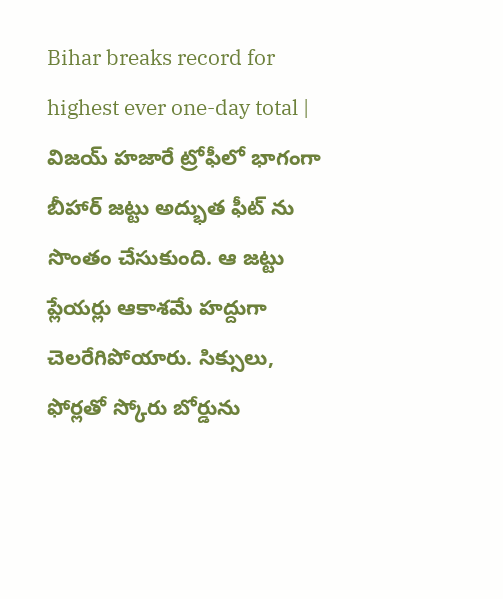Bihar breaks record for highest ever one-day total | విజయ్ హజారే ట్రోఫీలో భాగంగా బీహార్ జట్టు అద్భుత ఫీట్ ను సొంతం చేసుకుంది. ఆ జట్టు ప్లేయర్లు ఆకాశమే హద్దుగా చెలరేగిపోయారు. సిక్సులు, ఫోర్లతో స్కోరు బోర్డును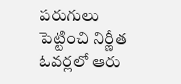పరుగులు పెట్టించి నిర్ణీత ఓవర్లలో ఆరు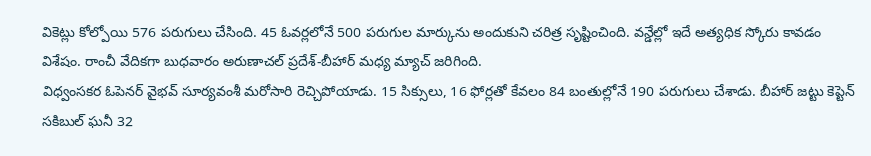వికెట్లు కోల్పోయి 576 పరుగులు చేసింది. 45 ఓవర్లలోనే 500 పరుగుల మార్కును అందుకుని చరిత్ర సృష్టించింది. వన్డేల్లో ఇదే అత్యధిక స్కోరు కావడం విశేషం. రాంచీ వేదికగా బుధవారం అరుణాచల్ ప్రదేశ్-బీహార్ మధ్య మ్యాచ్ జరిగింది.
విధ్వంసకర ఓపెనర్ వైభవ్ సూర్యవంశీ మరోసారి రెచ్చిపోయాడు. 15 సిక్సులు, 16 ఫోర్లతో కేవలం 84 బంతుల్లోనే 190 పరుగులు చేశాడు. బీహార్ జట్టు కెప్టెన్ సకిబుల్ ఘనీ 32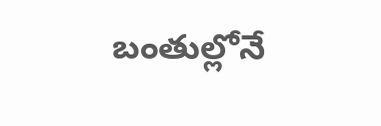బంతుల్లోనే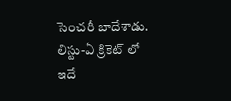సెంచరీ బాదేశాడు. లిస్టు-ఏ క్రికెట్ లో ఇదే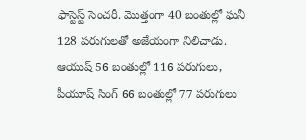ఫాస్టెస్ట్ సెంచరీ. మొత్తంగా 40 బంతుల్లో ఘనీ 128 పరుగులతో అజేయంగా నిలిచాడు. ఆయుష్ 56 బంతుల్లో 116 పరుగులు, పీయూష్ సింగ్ 66 బంతుల్లో 77 పరుగులు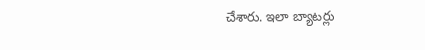చేశారు. ఇలా బ్యాటర్లు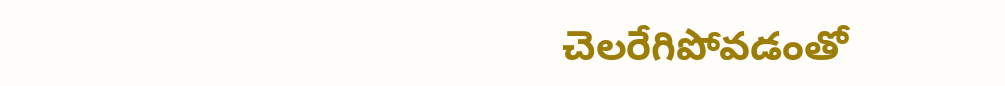చెలరేగిపోవడంతో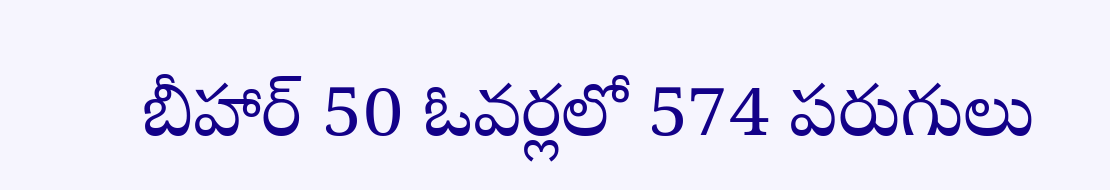బీహార్ 50 ఓవర్లలో 574 పరుగులు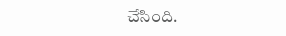చేసింది.